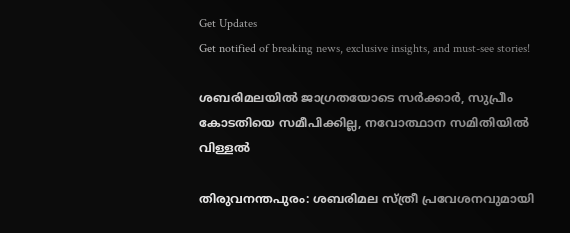Get Updates
Get notified of breaking news, exclusive insights, and must-see stories!

ശബരിമലയിൽ ജാഗ്രതയോടെ സർക്കാർ, സുപ്രീം കോടതിയെ സമീപിക്കില്ല, നവോത്ഥാന സമിതിയിൽ വിള്ളൽ

തിരുവനന്തപുരം: ശബരിമല സ്ത്രീ പ്രവേശനവുമായി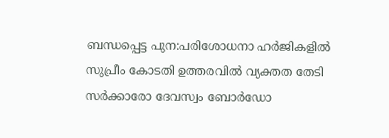ബന്ധപ്പെട്ട പുന:പരിശോധനാ ഹർജികളിൽ സുപ്രീം കോടതി ഉത്തരവിൽ വ്യക്തത തേടി സർക്കാരോ ദേവസ്വം ബോർഡോ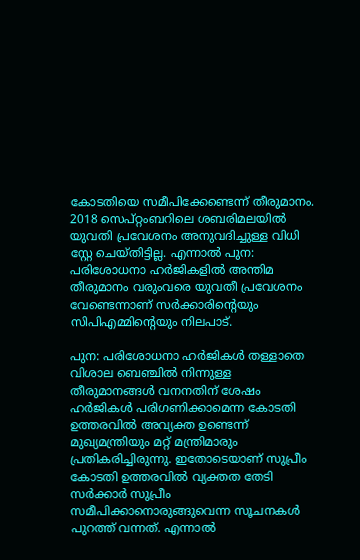കോടതിയെ സമീപിക്കേണ്ടെന്ന് തീരുമാനം. 2018 സെപ്റ്റംബറിലെ ശബരിമലയിൽ യുവതി പ്രവേശനം അനുവദിച്ചുള്ള വിധി സ്റ്റേ ചെയ്തിട്ടില്ല. എന്നാൽ പുന: പരിശോധനാ ഹർജികളിൽ അന്തിമ തീരുമാനം വരുംവരെ യുവതീ പ്രവേശനം വേണ്ടെന്നാണ് സർക്കാരിന്റെയും സിപിഎമ്മിന്റെയും നിലപാട്.

പുന: പരിശോധനാ ഹർജികൾ തള്ളാതെ വിശാല ബെഞ്ചിൽ നിന്നുള്ള തീരുമാനങ്ങൾ വനനതിന് ശേഷം ഹർജികൾ പരിഗണിക്കാമെന്ന കോടതി ഉത്തരവിൽ അവ്യക്ത ഉണ്ടെന്ന് മുഖ്യമന്ത്രിയും മറ്റ് മന്ത്രിമാരും പ്രതികരിച്ചിരുന്നു. ഇതോടെയാണ് സുപ്രീം കോടതി ഉത്തരവിൽ വ്യക്തത തേടി സർക്കാർ സുപ്രീം സമീപിക്കാനൊരുങ്ങുവെന്ന സൂചനകൾ പുറത്ത് വന്നത്. എന്നാൽ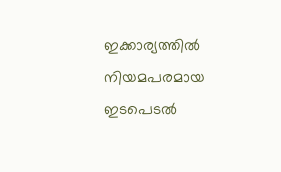ഇക്കാര്യത്തിൽ നിയമപരമായ ഇടപെടൽ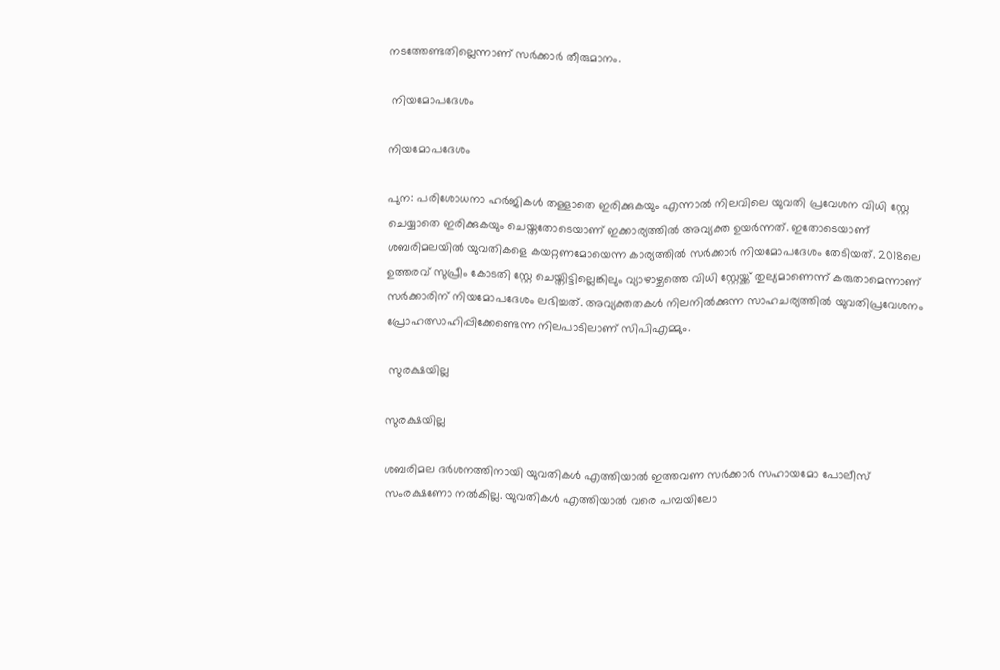നടത്തേണ്ടതില്ലെന്നാണ് സർക്കാർ തീരുമാനം.

 നിയമോപദേശം

നിയമോപദേശം

പുന: പരിശോധനാ ഹർജികൾ തള്ളാതെ ഇരിക്കുകയും എന്നാൽ നിലവിലെ യുവതി പ്രവേശന വിധി സ്റ്റേ ചെയ്യാതെ ഇരിക്കുകയും ചെയ്തതോടെയാണ് ഇക്കാര്യത്തിൽ അവ്യക്ത ഉയർന്നത്. ഇതോടെയാണ് ശബരിമലയിൽ യുവതികളെ കയറ്റണമോയെന്ന കാര്യത്തിൽ സർക്കാർ നിയമോപദേശം തേടിയത്. 2018ലെ ഉത്തരവ് സുപ്രീം കോടതി സ്റ്റേ ചെയ്തിട്ടില്ലെങ്കിലും വ്യാഴാഴ്ചത്തെ വിധി സ്റ്റേയ്ക്ക് തുല്യമാണെന്ന് കരുതാമെന്നാണ് സർക്കാരിന് നിയമോപദേശം ലഭിച്ചത്. അവ്യക്തതകൾ നിലനിൽക്കുന്ന സാഹചര്യത്തിൽ യുവതിപ്രവേശനം പ്രോഹത്സാഹിപ്പിക്കേണ്ടെന്ന നിലപാടിലാണ് സിപിഎമ്മും.

 സുരക്ഷയില്ല

സുരക്ഷയില്ല

ശബരിമല ദർശനത്തിനായി യുവതികൾ എത്തിയാൽ ഇത്തവണ സർക്കാർ സഹായമോ പോലീസ് സംരക്ഷണോ നൽകില്ല. യുവതികൾ എത്തിയാൽ വരെ പമ്പയിലോ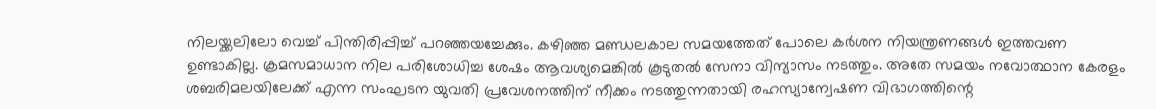നിലയ്ക്കലിലോ വെച്ച് പിന്തിരിപ്പിച്ച് പറഞ്ഞയച്ചേക്കും. കഴിഞ്ഞ മണ്ഡലകാല സമയത്തേത് പോലെ കർശന നിയന്ത്രണങ്ങൾ ഇത്തവണ ഉണ്ടാകില്ല. ക്രമസമാധാന നില പരിശോധിച്ച ശേഷം ആവശ്യമെങ്കിൽ കൂടുതൽ സേനാ വിന്യാസം നടത്തും. അതേ സമയം നവോത്ഥാന കേരളം ശബരിമലയിലേക്ക് എന്ന സംഘടന യുവതി പ്രവേശനത്തിന് നീക്കം നടത്തുന്നതായി രഹസ്യാന്വേഷണ വിഭാഗത്തിന്റെ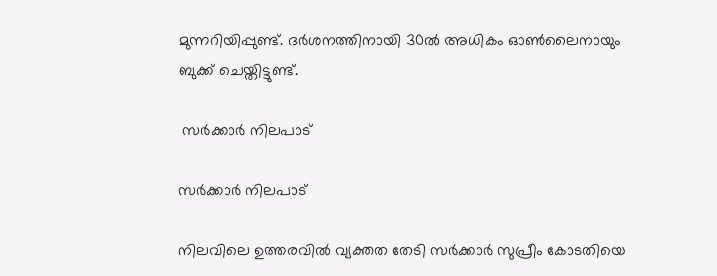മുന്നറിയിപ്പുണ്ട്. ദർശനത്തിനായി 30ൽ അധികം ഓൺലൈനായും ബുക്ക് ചെയ്തിട്ടുണ്ട്.

 സർക്കാർ നിലപാട്

സർക്കാർ നിലപാട്

നിലവിലെ ഉത്തരവിൽ വ്യക്തത തേടി സർക്കാർ സുപ്രീം കോടതിയെ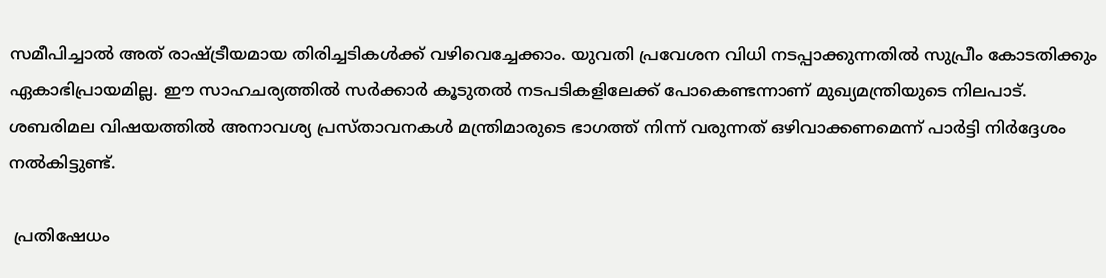സമീപിച്ചാൽ അത് രാഷ്ട്രീയമായ തിരിച്ചടികൾക്ക് വഴിവെച്ചേക്കാം. യുവതി പ്രവേശന വിധി നടപ്പാക്കുന്നതിൽ സുപ്രീം കോടതിക്കും ഏകാഭിപ്രായമില്ല. ഈ സാഹചര്യത്തിൽ സർക്കാർ കൂടുതൽ നടപടികളിലേക്ക് പോകെണ്ടന്നാണ് മുഖ്യമന്ത്രിയുടെ നിലപാട്. ശബരിമല വിഷയത്തിൽ അനാവശ്യ പ്രസ്താവനകൾ മന്ത്രിമാരുടെ ഭാഗത്ത് നിന്ന് വരുന്നത് ഒഴിവാക്കണമെന്ന് പാർട്ടി നിർദ്ദേശം നൽകിട്ടുണ്ട്.

 പ്രതിഷേധം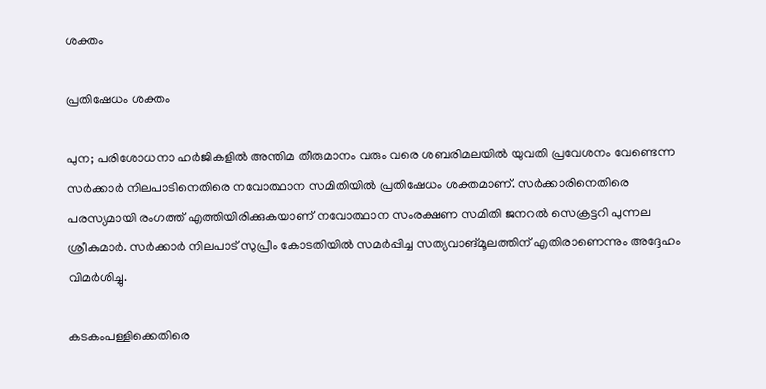ശക്തം

പ്രതിഷേധം ശക്തം

പുന; പരിശോധനാ ഹർജികളിൽ അന്തിമ തീരുമാനം വരും വരെ ശബരിമലയിൽ യുവതി പ്രവേശനം വേണ്ടെന്ന സർക്കാർ നിലപാടിനെതിരെ നവോത്ഥാന സമിതിയിൽ പ്രതിഷേധം ശക്തമാണ്. സർക്കാരിനെതിരെ പരസ്യമായി രംഗത്ത് എത്തിയിരിക്കുകയാണ് നവോത്ഥാന സംരക്ഷണ സമിതി ജനറൽ സെക്രട്ടറി പുന്നല ശ്രീകുമാർ. സർക്കാർ നിലപാട് സുപ്രീം കോടതിയിൽ സമർപ്പിച്ച സത്യവാങ്മൂലത്തിന് എതിരാണെന്നും അദ്ദേഹം വിമർശിച്ചു.

കടകംപള്ളിക്കെതിരെ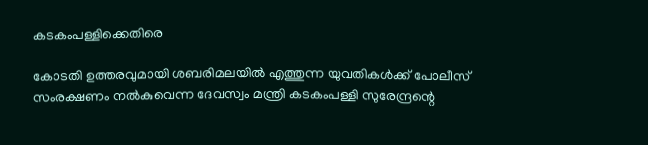കടകംപള്ളിക്കെതിരെ

കോടതി ഉത്തരവുമായി ശബരിമലയിൽ എത്തുന്ന യുവതികൾക്ക് പോലീസ് സംരക്ഷണം നൽകുവെന്ന ദേവസ്വം മന്ത്രി കടകംപള്ളി സുരേന്ദ്രന്റെ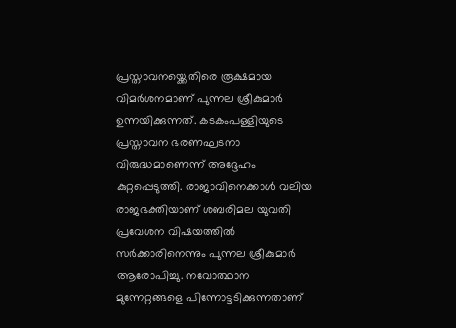പ്രസ്താവനയ്ക്കെതിരെ രൂക്ഷമായ വിമർശനമാണ് പുന്നല ശ്രീകുമാർ ഉന്നയിക്കുന്നത്. കടകംപള്ളിയുടെ പ്രസ്താവന ഭരണഘടനാ വിരുദ്ധമാണെന്ന് അദ്ദേഹം കുറ്റപ്പെടുത്തി. രാജാവിനെക്കാൾ വലിയ രാജഭക്തിയാണ് ശബരിമല യുവതി പ്രവേശന വിഷയത്തിൽ സർക്കാരിനെന്നും പുന്നല ശ്രീകുമാർ ആരോപിച്ചു. നവോത്ഥാന മുന്നേറ്റങ്ങളെ പിന്നോട്ടടിക്കുന്നതാണ്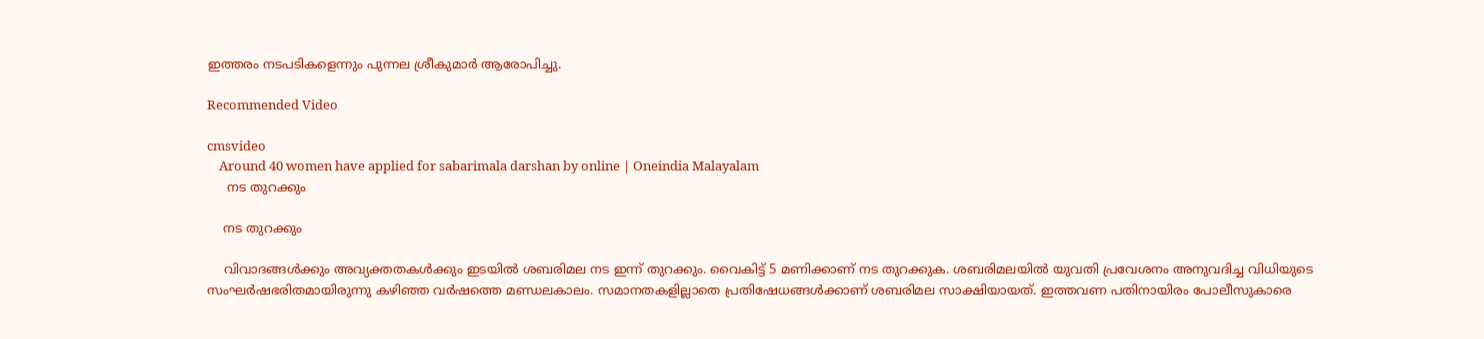ഇത്തരം നടപടികളെന്നും പുന്നല ശ്രീകുമാർ ആരോപിച്ചു.

Recommended Video

cmsvideo
    Around 40 women have applied for sabarimala darshan by online | Oneindia Malayalam
     നട തുറക്കും

    നട തുറക്കും

    വിവാദങ്ങൾക്കും അവ്യക്തതകൾക്കും ഇടയിൽ ശബരിമല നട ഇന്ന് തുറക്കും. വൈകിട്ട് 5 മണിക്കാണ് നട തുറക്കുക. ശബരിമലയിൽ യുവതി പ്രവേശനം അനുവദിച്ച വിധിയുടെ സംഘർഷഭരിതമായിരുന്നു കഴിഞ്ഞ വർഷത്തെ മണ്ഡലകാലം. സമാനതകളില്ലാതെ പ്രതിഷേധങ്ങൾക്കാണ് ശബരിമല സാക്ഷിയായത്. ഇത്തവണ പതിനായിരം പോലീസുകാരെ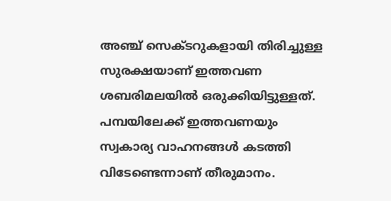അഞ്ച് സെക്ടറുകളായി തിരിച്ചുള്ള സുരക്ഷയാണ് ഇത്തവണ ശബരിമലയില്‍ ഒരുക്കിയിട്ടുള്ളത്. പമ്പയിലേക്ക് ഇത്തവണയും സ്വകാര്യ വാഹനങ്ങൾ കടത്തി വിടേണ്ടെന്നാണ് തീരുമാനം.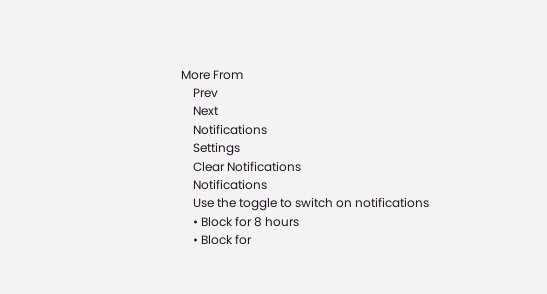More From
    Prev
    Next
    Notifications
    Settings
    Clear Notifications
    Notifications
    Use the toggle to switch on notifications
    • Block for 8 hours
    • Block for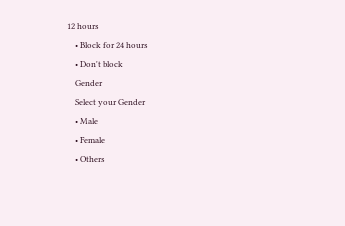12 hours
    • Block for 24 hours
    • Don't block
    Gender
    Select your Gender
    • Male
    • Female
    • Others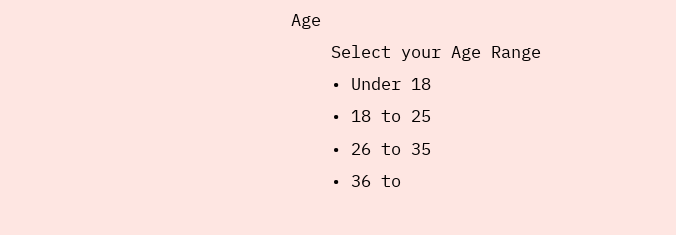Age
    Select your Age Range
    • Under 18
    • 18 to 25
    • 26 to 35
    • 36 to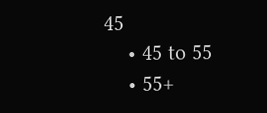45
    • 45 to 55
    • 55+